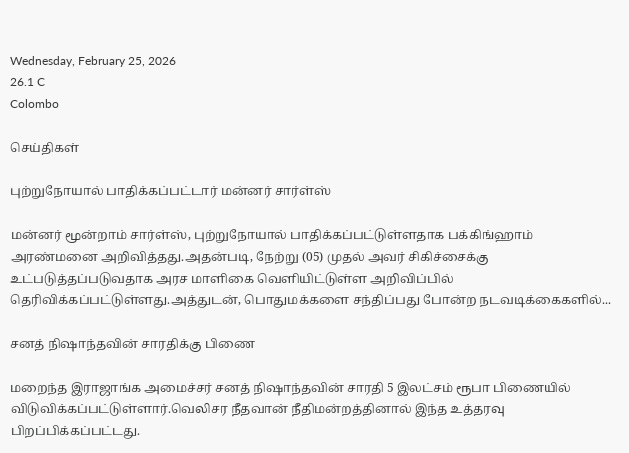Wednesday, February 25, 2026
26.1 C
Colombo

செய்திகள்

புற்றுநோயால் பாதிக்கப்பட்டார் மன்னர் சார்ள்ஸ்

மன்னர் மூன்றாம் சார்ள்ஸ், புற்றுநோயால் பாதிக்கப்பட்டுள்ளதாக பக்கிங்ஹாம் அரண்மனை அறிவித்தது.அதன்படி, நேற்று (05) முதல் அவர் சிகிச்சைக்கு உட்படுத்தப்படுவதாக அரச மாளிகை வெளியிட்டுள்ள அறிவிப்பில் தெரிவிக்கப்பட்டுள்ளது.அத்துடன், பொதுமக்களை சந்திப்பது போன்ற நடவடிக்கைகளில்...

சனத் நிஷாந்தவின் சாரதிக்கு பிணை

மறைந்த இராஜாங்க அமைச்சர் சனத் நிஷாந்தவின் சாரதி 5 இலட்சம் ரூபா பிணையில் விடுவிக்கப்பட்டுள்ளார்.வெலிசர நீதவான் நீதிமன்றத்தினால் இந்த உத்தரவு பிறப்பிக்கப்பட்டது.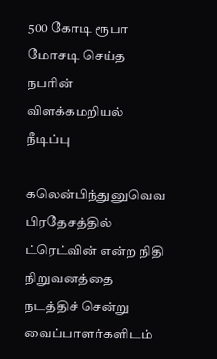500 கோடி ரூபா மோசடி செய்த நபரின் விளக்கமறியல் நீடிப்பு

கலென்பிந்துனுவெவ பிரதேசத்தில் ட்ரெட்வின் என்ற நிதி நிறுவனத்தை நடத்திச் சென்று வைப்பாளர்களிடம்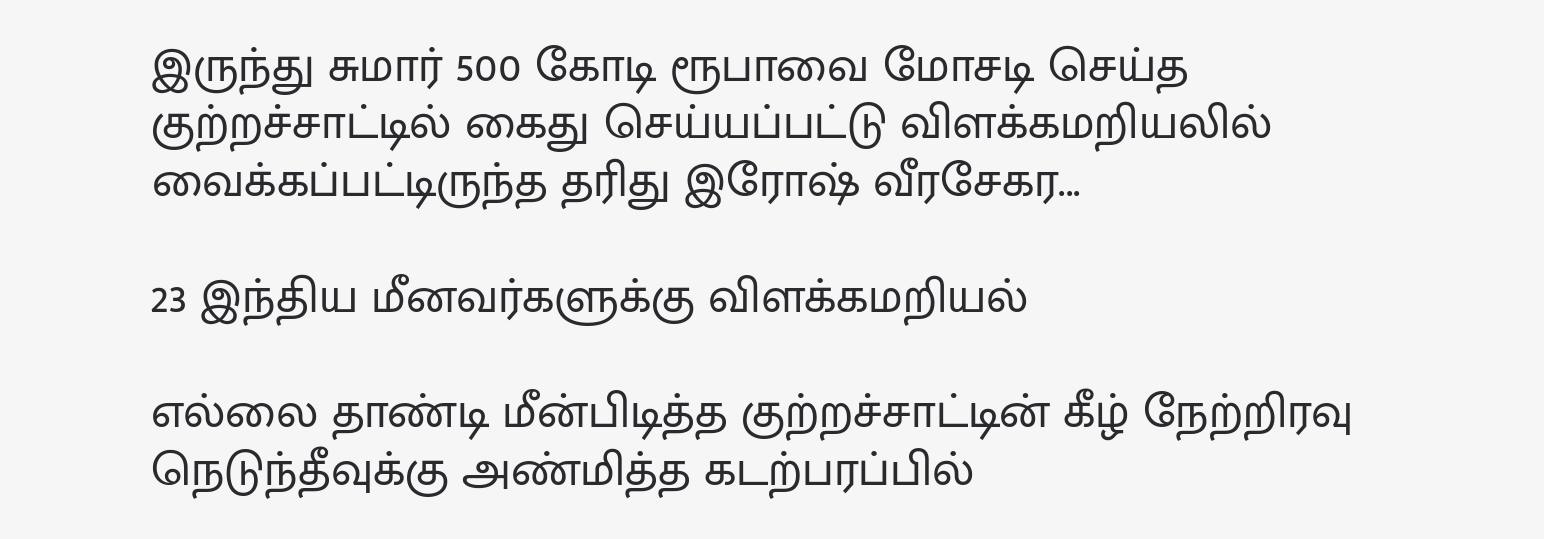இருந்து சுமார் 500 கோடி ரூபாவை மோசடி செய்த குற்றச்சாட்டில் கைது செய்யப்பட்டு விளக்கமறியலில் வைக்கப்பட்டிருந்த தரிது இரோஷ் வீரசேகர...

23 இந்திய மீனவர்களுக்கு விளக்கமறியல்

எல்லை தாண்டி மீன்பிடித்த குற்றச்சாட்டின் கீழ் நேற்றிரவு நெடுந்தீவுக்கு அண்மித்த கடற்பரப்பில்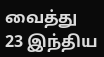வைத்து 23 இந்திய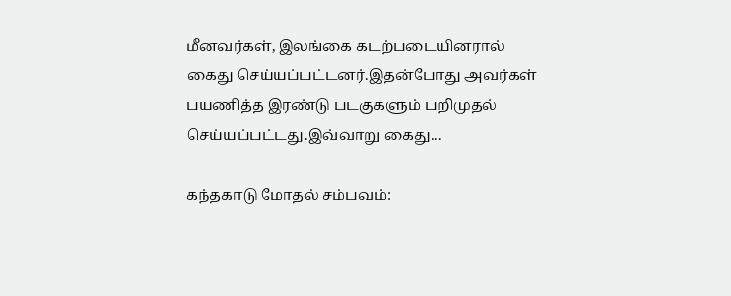மீனவர்கள், இலங்கை கடற்படையினரால் கைது செய்யப்பட்டனர்.இதன்போது அவர்கள் பயணித்த இரண்டு படகுகளும் பறிமுதல் செய்யப்பட்டது.இவ்வாறு கைது...

கந்தகாடு மோதல் சம்பவம்: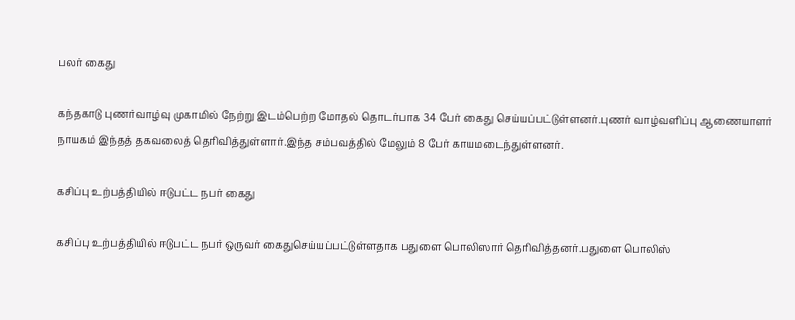பலர் கைது

கந்தகாடு புணர்வாழ்வு முகாமில் நேற்று இடம்பெற்ற மோதல் தொடர்பாக 34 பேர் கைது செய்யப்பட்டுள்ளனர்.புணர் வாழ்வளிப்பு ஆணையாளர் நாயகம் இந்தத் தகவலைத் தெரிவித்துள்ளார்.இந்த சம்பவத்தில் மேலும் 8 பேர் காயமடைந்துள்ளனர்.

கசிப்பு உற்பத்தியில் ஈடுபட்ட நபர் கைது

கசிப்பு உற்பத்தியில் ஈடுபட்ட நபர் ஒருவர் கைது‌செய்யப்பட்டுள்ளதாக பதுளை பொலிஸார் தெரிவித்தனர்.பதுளை பொலிஸ்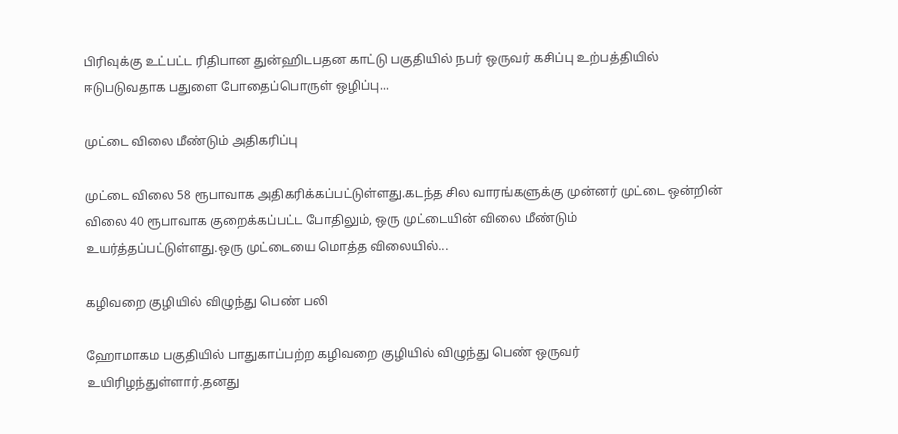பிரிவுக்கு உட்பட்ட ரிதிபான துன்ஹிடபதன காட்டு பகுதியில் நபர் ஒருவர் கசிப்பு உற்பத்தியில் ஈடுபடுவதாக பதுளை போதைப்பொருள் ஒழிப்பு...

முட்டை விலை மீண்டும் அதிகரிப்பு

முட்டை விலை 58 ரூபாவாக அதிகரிக்கப்பட்டுள்ளது.கடந்த சில வாரங்களுக்கு முன்னர் முட்டை ஒன்றின் விலை 40 ரூபாவாக குறைக்கப்பட்ட போதிலும், ஒரு முட்டையின் விலை மீண்டும் உயர்த்தப்பட்டுள்ளது.ஒரு முட்டையை மொத்த விலையில்...

கழிவறை குழியில் விழுந்து பெண் பலி

ஹோமாகம பகுதியில் பாதுகாப்பற்ற கழிவறை குழியில் விழுந்து பெண் ஒருவர் உயிரிழந்துள்ளார்.தனது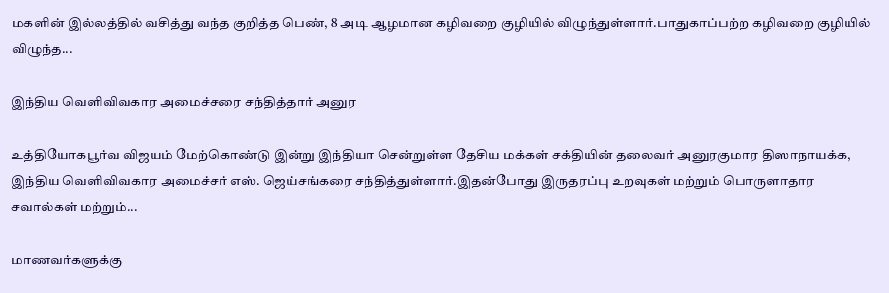மகளின் இல்லத்தில் வசித்து வந்த குறித்த பெண், 8 அடி ஆழமான கழிவறை குழியில் விழுந்துள்ளார்.பாதுகாப்பற்ற கழிவறை குழியில் விழுந்த...

இந்திய வெளிவிவகார அமைச்சரை சந்தித்தார் அனுர

உத்தியோகபூர்வ விஜயம் மேற்கொண்டு இன்று இந்தியா சென்றுள்ள தேசிய மக்கள் சக்தியின் தலைவர் அனுரகுமார திஸாநாயக்க, இந்திய வெளிவிவகார அமைச்சர் எஸ். ஜெய்சங்கரை சந்தித்துள்ளார்.இதன்போது இருதரப்பு உறவுகள் மற்றும் பொருளாதார சவால்கள் மற்றும்...

மாணவர்களுக்கு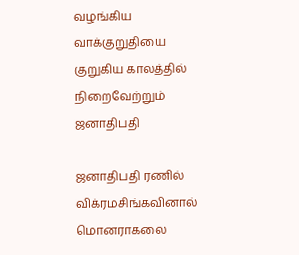வழங்கிய வாக்குறுதியை குறுகிய காலத்தில் நிறைவேற்றும் ஜனாதிபதி

ஜனாதிபதி ரணில் விக்ரமசிங்கவினால் மொனராகலை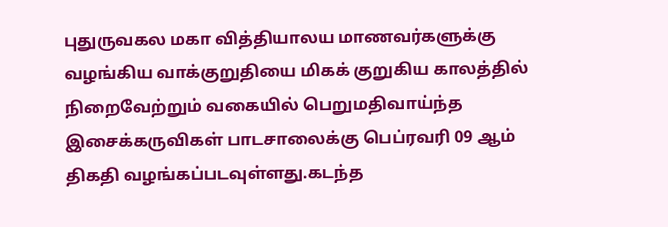புதுருவகல மகா வித்தியாலய மாணவர்களுக்கு வழங்கிய வாக்குறுதியை மிகக் குறுகிய காலத்தில் நிறைவேற்றும் வகையில் பெறுமதிவாய்ந்த இசைக்கருவிகள் பாடசாலைக்கு பெப்ரவரி 09 ஆம் திகதி வழங்கப்படவுள்ளது.கடந்த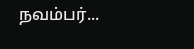நவம்பர்...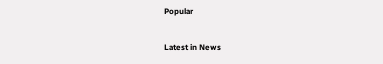Popular

Latest in News